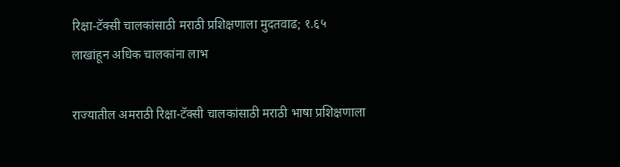रिक्षा-टॅक्सी चालकांसाठी मराठी प्रशिक्षणाला मुदतवाढ; १.६५ लाखांहून अधिक चालकांना लाभ

राज्यातील अमराठी रिक्षा-टॅक्सी चालकांसाठी मराठी भाषा प्रशिक्षणाला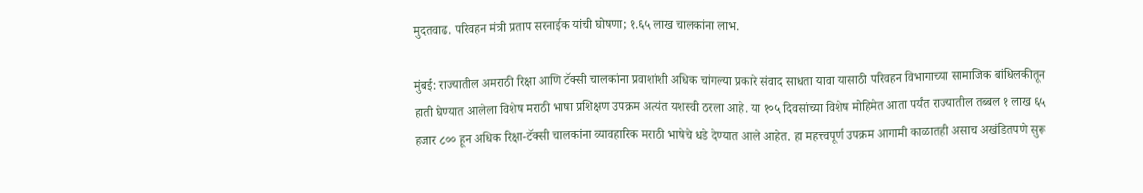मुदतवाढ. परिवहन मंत्री प्रताप सरनाईक यांची घोषणा; १.६५ लाख चालकांना लाभ.

मुंबई: राज्यातील अमराठी रिक्षा आणि टॅक्सी चालकांना प्रवाशांशी अधिक चांगल्या प्रकारे संवाद साधता यावा यासाठी परिवहन विभागाच्या सामाजिक बांधिलकीतून हाती घेण्यात आलेला विशेष मराठी भाषा प्रशिक्षण उपक्रम अत्यंत यशस्वी ठरला आहे. या १०५ दिवसांच्या विशेष मोहिमेत आता पर्यंत राज्यातील तब्बल १ लाख ६५ हजार ८०० हून अधिक रिक्षा-टॅक्सी चालकांना व्यावहारिक मराठी भाषेचे धडे देण्यात आले आहेत. हा महत्त्वपूर्ण उपक्रम आगामी काळातही असाच अखंडितपणे सुरू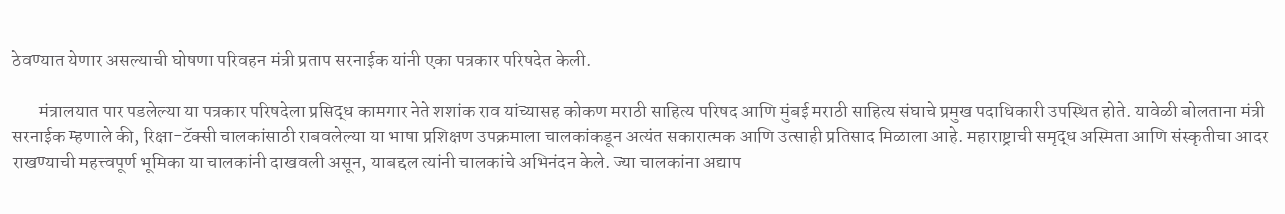ठेवण्यात येणार असल्याची घोषणा परिवहन मंत्री प्रताप सरनाईक यांनी एका पत्रकार परिषदेत केली.

       मंत्रालयात पार पडलेल्या या पत्रकार परिषदेला प्रसिद्ध कामगार नेते शशांक राव यांच्यासह कोकण मराठी साहित्य परिषद आणि मुंबई मराठी साहित्य संघाचे प्रमुख पदाधिकारी उपस्थित होते. यावेळी बोलताना मंत्री सरनाईक म्हणाले की, रिक्षा-टॅक्सी चालकांसाठी राबवलेल्या या भाषा प्रशिक्षण उपक्रमाला चालकांकडून अत्यंत सकारात्मक आणि उत्साही प्रतिसाद मिळाला आहे. महाराष्ट्राची समृद्ध अस्मिता आणि संस्कृतीचा आदर राखण्याची महत्त्वपूर्ण भूमिका या चालकांनी दाखवली असून, याबद्दल त्यांनी चालकांचे अभिनंदन केले. ज्या चालकांना अद्याप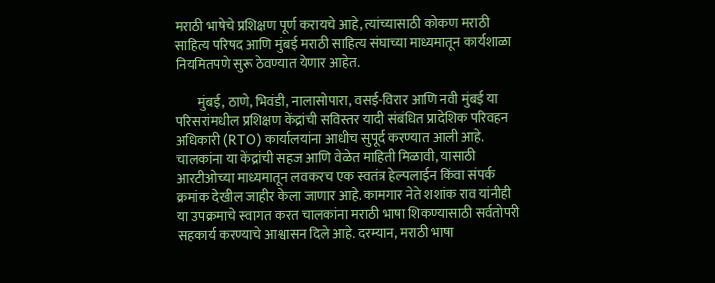मराठी भाषेचे प्रशिक्षण पूर्ण करायचे आहे, त्यांच्यासाठी कोकण मराठी साहित्य परिषद आणि मुंबई मराठी साहित्य संघाच्या माध्यमातून कार्यशाळा नियमितपणे सुरू ठेवण्यात येणार आहेत.

        मुंबई, ठाणे, भिवंडी, नालासोपारा, वसई-विरार आणि नवी मुंबई या परिसरांमधील प्रशिक्षण केंद्रांची सविस्तर यादी संबंधित प्रादेशिक परिवहन अधिकारी (RTO) कार्यालयांना आधीच सुपूर्द करण्यात आली आहे. चालकांना या केंद्रांची सहज आणि वेळेत माहिती मिळावी, यासाठी आरटीओच्या माध्यमातून लवकरच एक स्वतंत्र हेल्पलाईन किंवा संपर्क क्रमांक देखील जाहीर केला जाणार आहे. कामगार नेते शशांक राव यांनीही या उपक्रमाचे स्वागत करत चालकांना मराठी भाषा शिकण्यासाठी सर्वतोपरी सहकार्य करण्याचे आश्वासन दिले आहे. दरम्यान, मराठी भाषा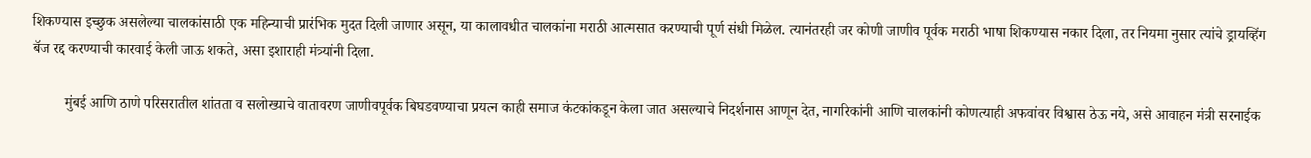शिकण्यास इच्छुक असलेल्या चालकांसाठी एक महिन्याची प्रारंभिक मुदत दिली जाणार असून, या कालावधीत चालकांना मराठी आत्मसात करण्याची पूर्ण संधी मिळेल. त्यानंतरही जर कोणी जाणीव पूर्वक मराठी भाषा शिकण्यास नकार दिला, तर नियमा नुसार त्यांचे ड्रायव्हिंग बॅज रद्द करण्याची कारवाई केली जाऊ शकते, असा इशाराही मंत्र्यांनी दिला.

         मुंबई आणि ठाणे परिसरातील शांतता व सलोख्याचे वातावरण जाणीवपूर्वक बिघडवण्याचा प्रयत्न काही समाज कंटकांकडून केला जात असल्याचे निदर्शनास आणून देत, नागरिकांनी आणि चालकांनी कोणत्याही अफवांवर विश्वास ठेऊ नये, असे आवाहन मंत्री सरनाईक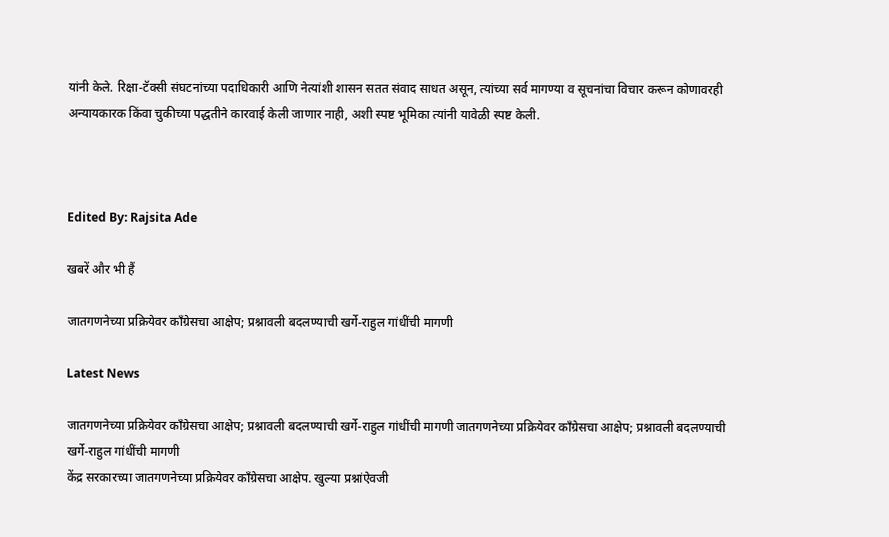यांनी केले. रिक्षा-टॅक्सी संघटनांच्या पदाधिकारी आणि नेत्यांशी शासन सतत संवाद साधत असून, त्यांच्या सर्व मागण्या व सूचनांचा विचार करून कोणावरही अन्यायकारक किंवा चुकीच्या पद्धतीने कारवाई केली जाणार नाही, अशी स्पष्ट भूमिका त्यांनी यावेळी स्पष्ट केली.



Edited By: Rajsita Ade

खबरें और भी हैं

जातगणनेच्या प्रक्रियेवर काँग्रेसचा आक्षेप; प्रश्नावली बदलण्याची खर्गे-राहुल गांधींची मागणी

Latest News

जातगणनेच्या प्रक्रियेवर काँग्रेसचा आक्षेप; प्रश्नावली बदलण्याची खर्गे-राहुल गांधींची मागणी जातगणनेच्या प्रक्रियेवर काँग्रेसचा आक्षेप; प्रश्नावली बदलण्याची खर्गे-राहुल गांधींची मागणी
केंद्र सरकारच्या जातगणनेच्या प्रक्रियेवर काँग्रेसचा आक्षेप. खुल्या प्रश्नांऐवजी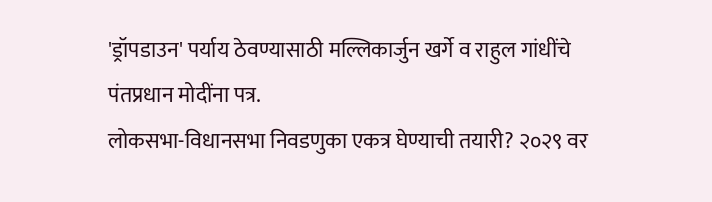'ड्रॉपडाउन' पर्याय ठेवण्यासाठी मल्लिकार्जुन खर्गे व राहुल गांधींचे पंतप्रधान मोदींना पत्र.
लोकसभा-विधानसभा निवडणुका एकत्र घेण्याची तयारी? २०२९ वर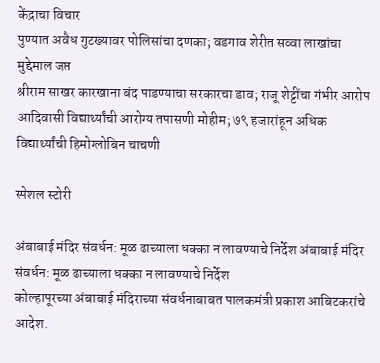केंद्राचा विचार
पुण्यात अवैध गुटख्यावर पोलिसांचा दणका; वडगाव शेरीत सव्वा लाखांचा मुद्देमाल जप्त
श्रीराम साखर कारखाना बंद पाडण्याचा सरकारचा डाव; राजू शेट्टींचा गंभीर आरोप
आदिवासी विद्यार्थ्यांची आरोग्य तपासणी मोहीम; ७९ हजारांहून अधिक विद्यार्थ्यांची हिमोग्लोबिन चाचणी

स्पेशल स्टोरी

अंबाबाई मंदिर संवर्धन: मूळ ढाच्याला धक्का न लावण्याचे निर्देश अंबाबाई मंदिर संवर्धन: मूळ ढाच्याला धक्का न लावण्याचे निर्देश
कोल्हापूरच्या अंबाबाई मंदिराच्या संवर्धनाबाबत पालकमंत्री प्रकाश आबिटकरांचे आदेश.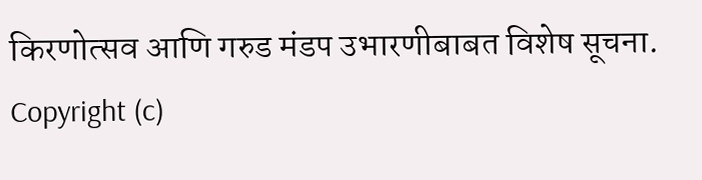किरणोत्सव आणि गरुड मंडप उभारणीबाबत विशेष सूचना.
Copyright (c)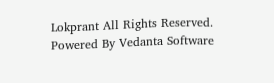Lokprant All Rights Reserved.
Powered By Vedanta Software